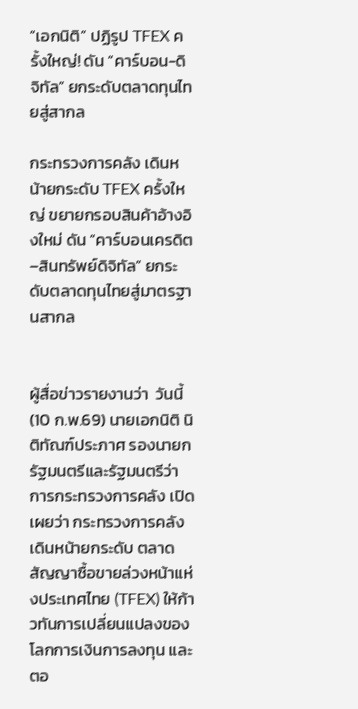“เอกนิติ” ปฏิรูป TFEX ครั้งใหญ่! ดัน “คาร์บอน-ดิจิทัล” ยกระดับตลาดทุนไทยสู่สากล

กระทรวงการคลัง เดินหน้ายกระดับ TFEX ครั้งใหญ่ ขยายกรอบสินค้าอ้างอิงใหม่ ดัน “คาร์บอนเครดิต–สินทรัพย์ดิจิทัล” ยกระดับตลาดทุนไทยสู่มาตรฐานสากล


ผู้สื่อข่าวรายงานว่า  วันนี้ (10 ก.พ.69) นายเอกนิติ นิติทัณฑ์ประภาศ รองนายกรัฐมนตรีและรัฐมนตรีว่าการกระทรวงการคลัง เปิดเผยว่า กระทรวงการคลังเดินหน้ายกระดับ ตลาดสัญญาซื้อขายล่วงหน้าแห่งประเทศไทย (TFEX) ให้ก้าวทันการเปลี่ยนแปลงของโลกการเงินการลงทุน และตอ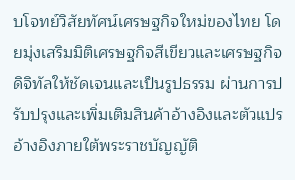บโจทย์วิสัยทัศน์เศรษฐกิจใหม่ของไทย โดยมุ่งเสริมมิติเศรษฐกิจสีเขียวและเศรษฐกิจดิจิทัลให้ชัดเจนและเป็นรูปธรรม ผ่านการปรับปรุงและเพิ่มเติมสินค้าอ้างอิงและตัวแปรอ้างอิงภายใต้พระราชบัญญัติ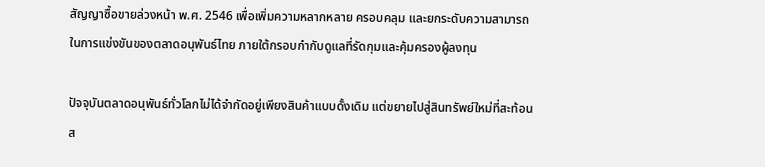สัญญาซื้อขายล่วงหน้า พ.ศ. 2546 เพื่อเพิ่มความหลากหลาย ครอบคลุม และยกระดับความสามารถในการแข่งขันของตลาดอนุพันธ์ไทย ภายใต้กรอบกำกับดูแลที่รัดกุมและคุ้มครองผู้ลงทุน

ปัจจุบันตลาดอนุพันธ์ทั่วโลกไม่ได้จำกัดอยู่เพียงสินค้าแบบดั้งเดิม แต่ขยายไปสู่สินทรัพย์ใหม่ที่สะท้อนส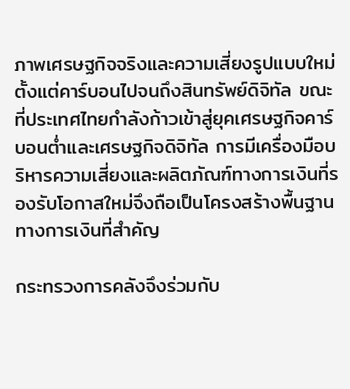ภาพเศรษฐกิจจริงและความเสี่ยงรูปแบบใหม่ ตั้งแต่คาร์บอนไปจนถึงสินทรัพย์ดิจิทัล ขณะที่ประเทศไทยกำลังก้าวเข้าสู่ยุคเศรษฐกิจคาร์บอนต่ำและเศรษฐกิจดิจิทัล การมีเครื่องมือบริหารความเสี่ยงและผลิตภัณฑ์ทางการเงินที่รองรับโอกาสใหม่จึงถือเป็นโครงสร้างพื้นฐานทางการเงินที่สำคัญ

กระทรวงการคลังจึงร่วมกับ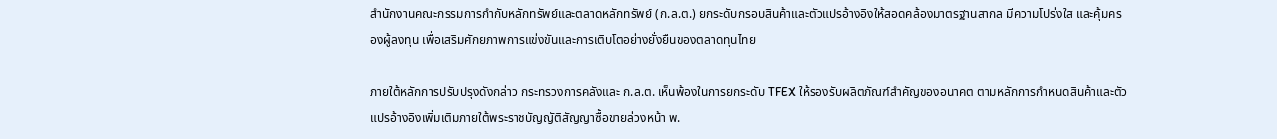สำนักงานคณะกรรมการกำกับหลักทรัพย์และตลาดหลักทรัพย์ (ก.ล.ต.) ยกระดับกรอบสินค้าและตัวแปรอ้างอิงให้สอดคล้องมาตรฐานสากล มีความโปร่งใส และคุ้มครองผู้ลงทุน เพื่อเสริมศักยภาพการแข่งขันและการเติบโตอย่างยั่งยืนของตลาดทุนไทย

ภายใต้หลักการปรับปรุงดังกล่าว กระทรวงการคลังและ ก.ล.ต. เห็นพ้องในการยกระดับ TFEX ให้รองรับผลิตภัณฑ์สำคัญของอนาคต ตามหลักการกำหนดสินค้าและตัวแปรอ้างอิงเพิ่มเติมภายใต้พระราชบัญญัติสัญญาซื้อขายล่วงหน้า พ.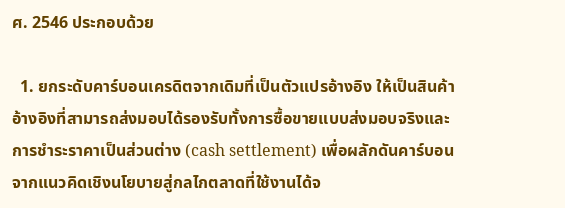ศ. 2546 ประกอบด้วย

  1. ยกระดับคาร์บอนเครดิตจากเดิมที่เป็นตัวแปรอ้างอิง ให้เป็นสินค้าอ้างอิงที่สามารถส่งมอบได้รองรับทั้งการซื้อขายแบบส่งมอบจริงและการชำระราคาเป็นส่วนต่าง (cash settlement) เพื่อผลักดันคาร์บอนจากแนวคิดเชิงนโยบายสู่กลไกตลาดที่ใช้งานได้จ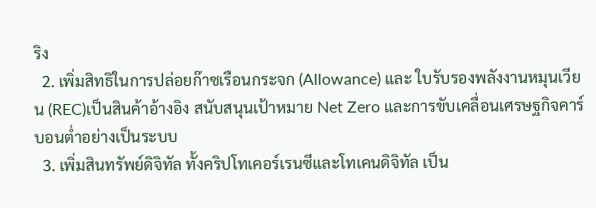ริง
  2. เพิ่มสิทธิในการปล่อยก๊าซเรือนกระจก (Allowance) และ ใบรับรองพลังงานหมุนเวียน (REC)เป็นสินค้าอ้างอิง สนับสนุนเป้าหมาย Net Zero และการขับเคลื่อนเศรษฐกิจคาร์บอนต่ำอย่างเป็นระบบ
  3. เพิ่มสินทรัพย์ดิจิทัล ทั้งคริปโทเคอร์เรนซีและโทเคนดิจิทัล เป็น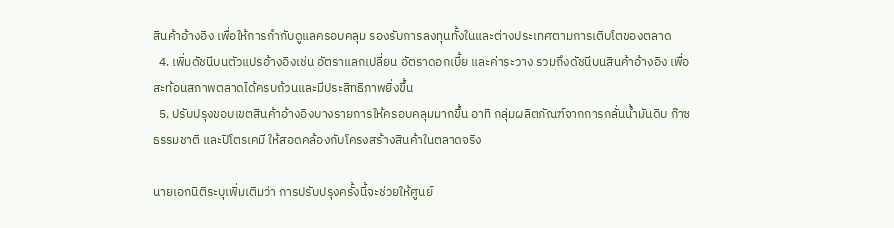สินค้าอ้างอิง เพื่อให้การกำกับดูแลครอบคลุม รองรับการลงทุนทั้งในและต่างประเทศตามการเติบโตของตลาด
  4. เพิ่มดัชนีบนตัวแปรอ้างอิงเช่น อัตราแลกเปลี่ยน อัตราดอกเบี้ย และค่าระวาง รวมถึงดัชนีบนสินค้าอ้างอิง เพื่อสะท้อนสภาพตลาดได้ครบถ้วนและมีประสิทธิภาพยิ่งขึ้น
  5. ปรับปรุงขอบเขตสินค้าอ้างอิงบางรายการให้ครอบคลุมมากขึ้น อาทิ กลุ่มผลิตภัณฑ์จากการกลั่นน้ำมันดิบ ก๊าซธรรมชาติ และปิโตรเคมี ให้สอดคล้องกับโครงสร้างสินค้าในตลาดจริง

นายเอกนิติระบุเพิ่มเติมว่า การปรับปรุงครั้งนี้จะช่วยให้ศูนย์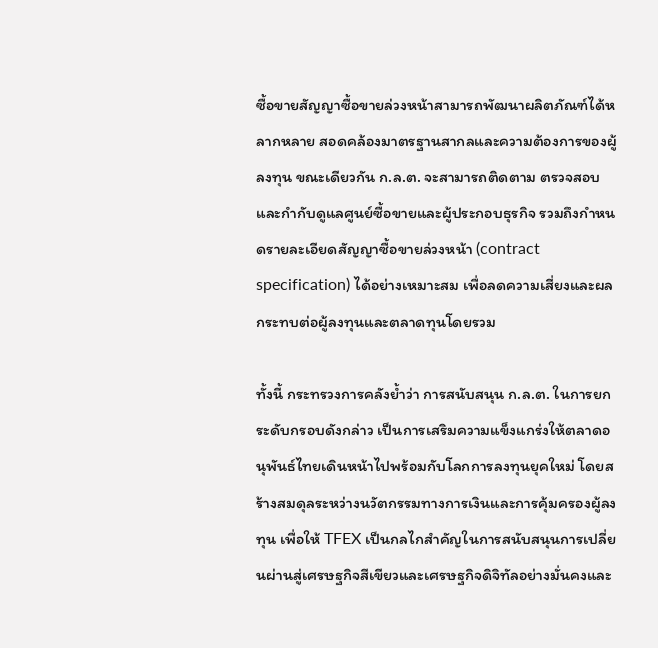ซื้อขายสัญญาซื้อขายล่วงหน้าสามารถพัฒนาผลิตภัณฑ์ได้หลากหลาย สอดคล้องมาตรฐานสากลและความต้องการของผู้ลงทุน ขณะเดียวกัน ก.ล.ต. จะสามารถติดตาม ตรวจสอบ และกำกับดูแลศูนย์ซื้อขายและผู้ประกอบธุรกิจ รวมถึงกำหนดรายละเอียดสัญญาซื้อขายล่วงหน้า (contract specification) ได้อย่างเหมาะสม เพื่อลดความเสี่ยงและผลกระทบต่อผู้ลงทุนและตลาดทุนโดยรวม

ทั้งนี้ กระทรวงการคลังย้ำว่า การสนับสนุน ก.ล.ต. ในการยกระดับกรอบดังกล่าว เป็นการเสริมความแข็งแกร่งให้ตลาดอนุพันธ์ไทยเดินหน้าไปพร้อมกับโลกการลงทุนยุคใหม่ โดยสร้างสมดุลระหว่างนวัตกรรมทางการเงินและการคุ้มครองผู้ลงทุน เพื่อให้ TFEX เป็นกลไกสำคัญในการสนับสนุนการเปลี่ยนผ่านสู่เศรษฐกิจสีเขียวและเศรษฐกิจดิจิทัลอย่างมั่นคงและ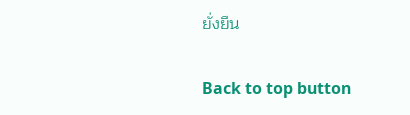ยั่งยืน

Back to top button